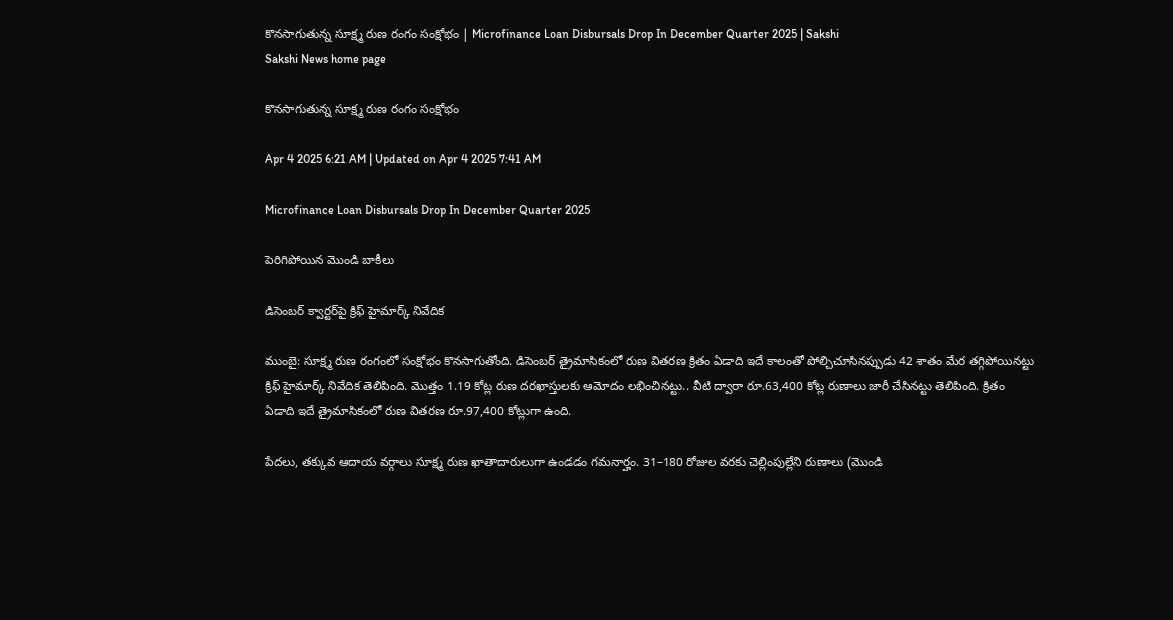కొనసాగుతున్న సూక్ష్మ రుణ రంగం సంక్షోభం | Microfinance Loan Disbursals Drop In December Quarter 2025 | Sakshi
Sakshi News home page

కొనసాగుతున్న సూక్ష్మ రుణ రంగం సంక్షోభం

Apr 4 2025 6:21 AM | Updated on Apr 4 2025 7:41 AM

Microfinance Loan Disbursals Drop In December Quarter 2025

పెరిగిపోయిన మొండి బాకీలు

డిసెంబర్‌ క్వార్టర్‌పై క్రిఫ్‌ హైమార్క్‌ నివేదిక

ముంబై: సూక్ష్మ రుణ రంగంలో సంక్షోభం కొనసాగుతోంది. డిసెంబర్‌ త్రైమాసికంలో రుణ వితరణ క్రితం ఏడాది ఇదే కాలంతో పోల్చిచూసినప్పుడు 42 శాతం మేర తగ్గిపోయినట్టు క్రిఫ్‌ హైమార్క్‌ నివేదిక తెలిపింది. మొత్తం 1.19 కోట్ల రుణ దరఖాస్తులకు ఆమోదం లభించినట్టు.. వీటి ద్వారా రూ.63,400 కోట్ల రుణాలు జారీ చేసినట్టు తెలిపింది. క్రితం ఏడాది ఇదే త్రైమాసికంలో రుణ వితరణ రూ.97,400 కోట్లుగా ఉంది.

పేదలు, తక్కువ ఆదాయ వర్గాలు సూక్ష్మ రుణ ఖాతాదారులుగా ఉండడం గమనార్హం. 31–180 రోజుల వరకు చెల్లింపుల్లేని రుణాలు (మొండి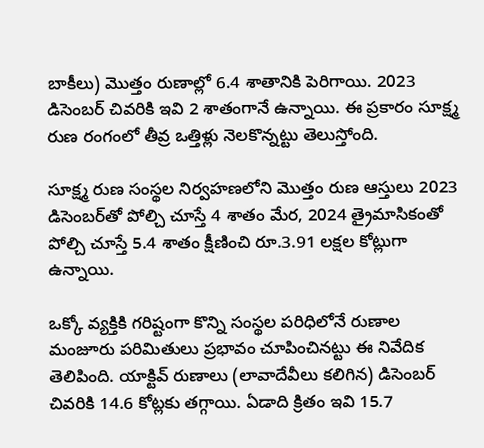బాకీలు) మొత్తం రుణాల్లో 6.4 శాతానికి పెరిగాయి. 2023 డిసెంబర్‌ చివరికి ఇవి 2 శాతంగానే ఉన్నాయి. ఈ ప్రకారం సూక్ష్మ రుణ రంగంలో తీవ్ర ఒత్తిళ్లు నెలకొన్నట్టు తెలుస్తోంది.

సూక్ష్మ రుణ సంస్థల నిర్వహణలోని మొత్తం రుణ ఆస్తులు 2023 డిసెంబర్‌తో పోల్చి చూస్తే 4 శాతం మేర, 2024 త్రైమాసికంతో పోల్చి చూస్తే 5.4 శాతం క్షీణించి రూ.3.91 లక్షల కోట్లుగా ఉన్నాయి.

ఒక్కో వ్యక్తికి గరిష్టంగా కొన్ని సంస్థల పరిధిలోనే రుణాల మంజూరు పరిమితులు ప్రభావం చూపించినట్టు ఈ నివేదిక తెలిపింది. యాక్టివ్‌ రుణాలు (లావాదేవీలు కలిగిన) డిసెంబర్‌ చివరికి 14.6 కోట్లకు తగ్గాయి. ఏడాది క్రితం ఇవి 15.7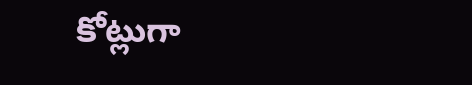కోట్లుగా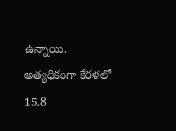ఉన్నాయి. అత్యధికంగా కేరళలో 15.8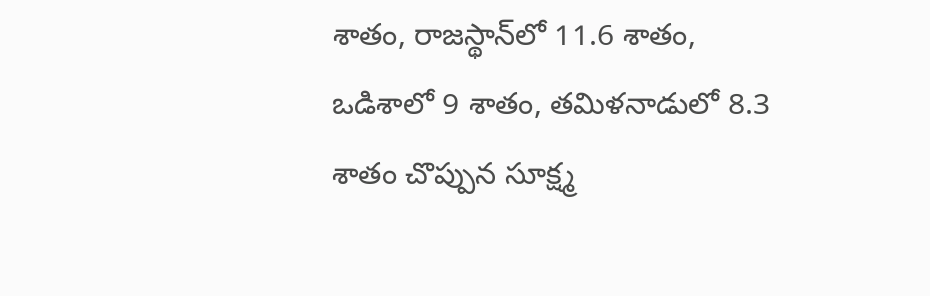శాతం, రాజస్థాన్‌లో 11.6 శాతం, ఒడిశాలో 9 శాతం, తమిళనాడులో 8.3 శాతం చొప్పున సూక్ష్మ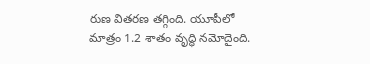రుణ వితరణ తగ్గింది. యూపీలో మాత్రం 1.2 శాతం వృద్ధి నమోదైంది.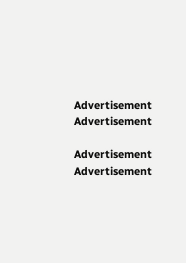Advertisement
Advertisement

Advertisement
Advertisement